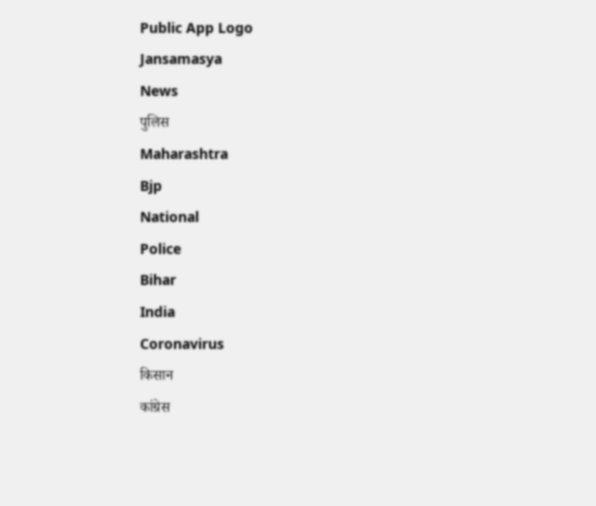Public App Logo
Jansamasya
News
पुलिस
Maharashtra
Bjp
National
Police
Bihar
India
Coronavirus
किसान
कांग्रेस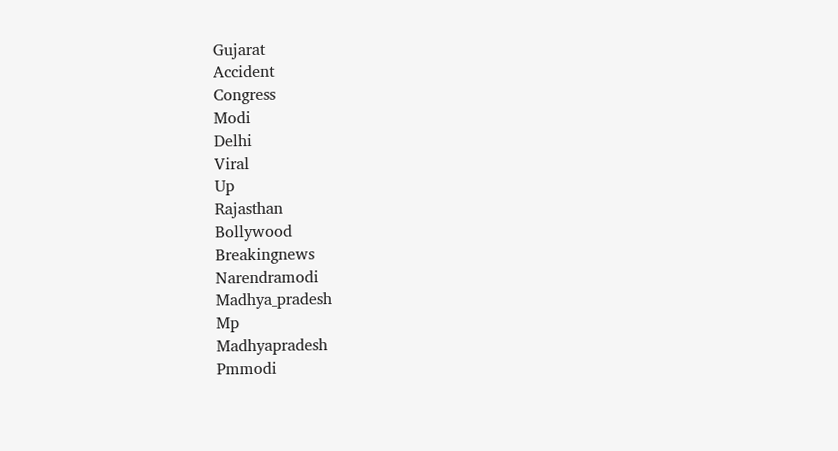Gujarat
Accident
Congress
Modi
Delhi
Viral
Up
Rajasthan
Bollywood
Breakingnews
Narendramodi
Madhya_pradesh
Mp
Madhyapradesh
Pmmodi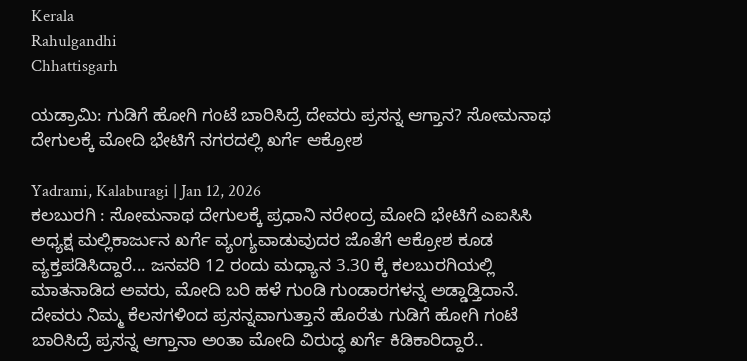Kerala
Rahulgandhi
Chhattisgarh

ಯಡ್ರಾಮಿ: ಗುಡಿಗೆ ಹೋಗಿ ಗಂಟೆ ಬಾರಿಸಿದ್ರೆ ದೇವರು ಪ್ರಸನ್ನ ಆಗ್ತಾನ? ಸೋಮನಾಥ ದೇಗುಲಕ್ಕೆ ಮೋದಿ ಭೇಟಿಗೆ ನಗರದಲ್ಲಿ ಖರ್ಗೆ ಆಕ್ರೋಶ

Yadrami, Kalaburagi | Jan 12, 2026
ಕಲಬುರಗಿ : ಸೋಮನಾಥ ದೇಗುಲಕ್ಕೆ ಪ್ರಧಾನಿ ನರೇಂದ್ರ ಮೋದಿ ಭೇಟಿಗೆ ಎಐಸಿಸಿ ಅಧ್ಯಕ್ಷ ಮಲ್ಲಿಕಾರ್ಜುನ ಖರ್ಗೆ ವ್ಯಂಗ್ಯವಾಡುವುದರ ಜೊತೆಗೆ ಆಕ್ರೋಶ ಕೂಡ ವ್ಯಕ್ತಪಡಿಸಿದ್ದಾರೆ... ಜನವರಿ 12 ರಂದು ಮಧ್ಯಾನ 3.30 ಕ್ಕೆ ಕಲಬುರಗಿಯಲ್ಲಿ ಮಾತನಾಡಿದ ಅವರು, ಮೋದಿ ಬರಿ ಹಳೆ ಗುಂಡಿ ಗುಂಡಾರಗಳನ್ನ ಅಡ್ಡಾಡ್ತಿದಾನೆ. ದೇವರು ನಿಮ್ಮ ಕೆಲಸಗಳಿಂದ ಪ್ರಸನ್ನವಾಗುತ್ತಾನೆ ಹೊರೆತು ಗುಡಿಗೆ ಹೋಗಿ ಗಂಟೆ ಬಾರಿಸಿದ್ರೆ ಪ್ರಸನ್ನ ಆಗ್ತಾನಾ ಅಂತಾ ಮೋದಿ ವಿರುದ್ಧ ಖರ್ಗೆ ಕಿಡಿಕಾರಿದ್ದಾರೆ..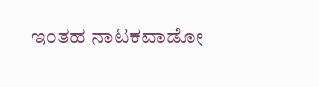ಇಂತಹ ನಾಟಕವಾಡೋ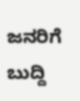ಜನರಿಗೆ ಬುದ್ದಿ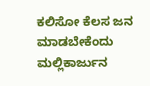ಕಲಿಸೋ ಕೆಲಸ ಜನ ಮಾಡಬೇಕೆಂದು ಮಲ್ಲಿಕಾರ್ಜುನ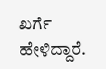ಖರ್ಗೆ ಹೇಳಿದ್ದಾರೆ.